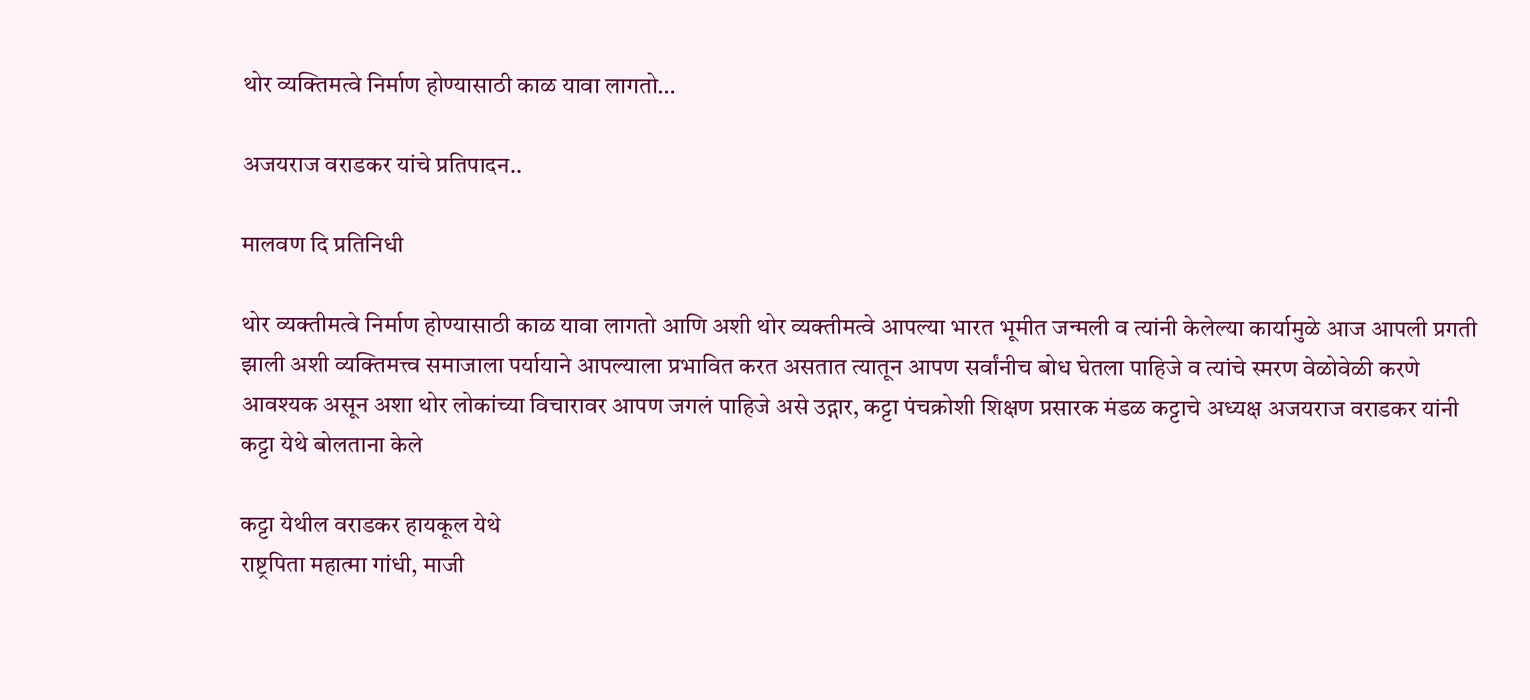थोर व्यक्तिमत्वे निर्माण होण्यासाठी काळ यावा लागतो…

अजयराज वराडकर यांचे प्रतिपादन..

मालवण दि प्रतिनिधी

थोर व्यक्तीमत्वे निर्माण होण्यासाठी काळ यावा लागतो आणि अशी थोर व्यक्तीमत्वे आपल्या भारत भूमीत जन्मली व त्यांनी केलेल्या कार्यामुळे आज आपली प्रगती झाली अशी व्यक्तिमत्त्व समाजाला पर्यायाने आपल्याला प्रभावित करत असतात त्यातून आपण सर्वांनीच बोध घेतला पाहिजे व त्यांचे स्मरण वेळोवेळी करणे आवश्यक असून अशा थोर लोकांच्या विचारावर आपण जगलं पाहिजे असे उद्गार, कट्टा पंचक्रोशी शिक्षण प्रसारक मंडळ कट्टाचे अध्यक्ष अजयराज वराडकर यांनी कट्टा येथे बोलताना केले

कट्टा येथील वराडकर हायकूल येथे
राष्ट्रपिता महात्मा गांधी, माजी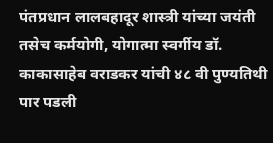पंतप्रधान लालबहादूर शास्त्री यांच्या जयंती तसेच कर्मयोगी, योगात्मा स्वर्गीय डॉ. काकासाहेब वराडकर यांची ४८ वी पुण्यतिथी पार पडली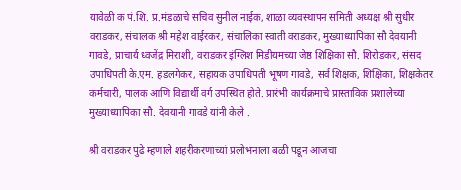यावेळी क पं.शि. प्र.मंडळाचे सचिव सुनील नाईक, शाळा व्यवस्थापन समिती अध्यक्ष श्री सुधीर वराडकर, संचालक श्री महेश वाईरकर, संचालिका स्वाती वराडकर, मुख्याध्यापिका सौ देवयानी गावडे, प्राचार्य ध्वजेंद्र मिराशी, वराडकर इंग्लिश मिडीयमच्या जेष्ठ शिक्षिका सौ. शिरोडकर, संसद उपाधिपती के.एम. हडलगेकर, सहायक उपाधिपती भूषण गावडे, सर्व शिक्षक, शिक्षिका, शिक्षकेतर कर्मचारी, पालक आणि विद्यार्थी वर्ग उपस्थित होते. प्रारंभी कार्यक्रमाचे प्रास्ताविक प्रशालेच्या मुख्याध्यापिका सौ. देवयानी गावडे यांनी केले .

श्री वराडकर पुढे म्हणाले शहरीकरणाच्यां प्रलोभनाला बळी पडून आजचा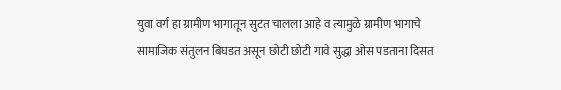युवा वर्ग हा ग्रामीण भागातून सुटत चालला आहे व त्यामुळे ग्रामीण भागाचे सामाजिक संतुलन बिघडत असून छोटी छोटी गावे सुद्धा ओस पडताना दिसत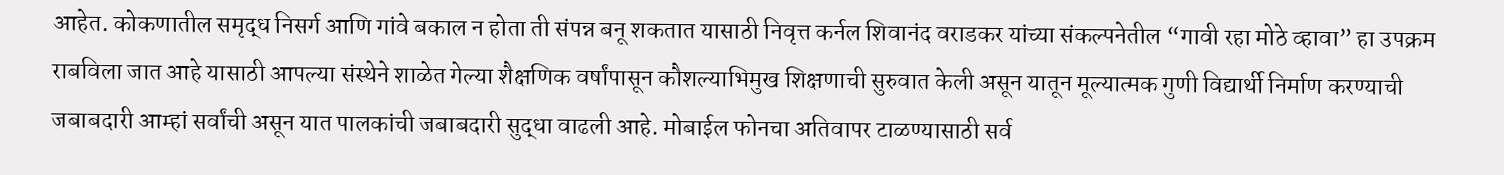आहेत. कोकणातील समृद्ध निसर्ग आणि गांवे बकाल न होता ती संपन्न बनू शकतात यासाठी निवृत्त कर्नल शिवानंद वराडकर यांच्या संकल्पनेतील “गावी रहा मोठे व्हावा” हा उपक्रम राबविला जात आहे यासाठी आपल्या संस्थेने शाळेत गेल्या शैक्षणिक वर्षांपासून कौशल्याभिमुख शिक्षणाची सुरुवात केली असून यातून मूल्यात्मक गुणी विद्यार्थी निर्माण करण्याची जबाबदारी आम्हां सर्वांची असून यात पालकांची जबाबदारी सुद्धा वाढली आहे. मोबाईल फोनचा अतिवापर टाळण्यासाठी सर्व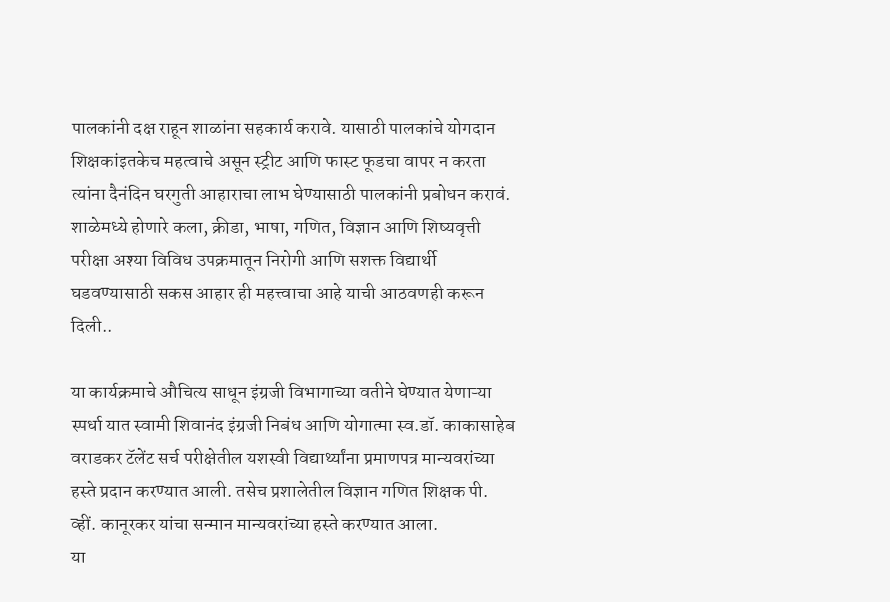पालकांनी दक्ष राहून शाळांना सहकार्य करावे. यासाठी पालकांचे योगदान शिक्षकांइतकेच महत्वाचे असून स्ट्रीट आणि फास्ट फूडचा वापर न करता त्यांना दैनंदिन घरगुती आहाराचा लाभ घेण्यासाठी पालकांनी प्रबोधन करावं. शाळेमध्ये होणारे कला, क्रीडा, भाषा, गणित, विज्ञान आणि शिष्यवृत्ती परीक्षा अश्या विविध उपक्रमातून निरोगी आणि सशक्त विद्यार्थी घडवण्यासाठी सकस आहार ही महत्त्वाचा आहे याची आठवणही करून दिली..

या कार्यक्रमाचे औचित्य साधून इंग्रजी विभागाच्या वतीने घेण्यात येणाऱ्या स्पर्धा यात स्वामी शिवानंद इंग्रजी निबंध आणि योगात्मा स्व.डॉ. काकासाहेब वराडकर टॅलेंट सर्च परीक्षेतील यशस्वी विद्यार्थ्यांना प्रमाणपत्र मान्यवरांच्या हस्ते प्रदान करण्यात आली. तसेच प्रशालेतील विज्ञान गणित शिक्षक पी. व्हीं. कानूरकर यांचा सन्मान मान्यवरांच्या हस्ते करण्यात आला.
या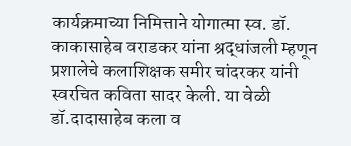कार्यक्रमाच्या निमित्ताने योगात्मा स्व. डॉ. काकासाहेब वराडकर यांना श्रद्धांजली म्हणून प्रशालेचे कलाशिक्षक समीर चांदरकर यांनी स्वरचित कविता सादर केली. या वेळी डॉ.दादासाहेब कला व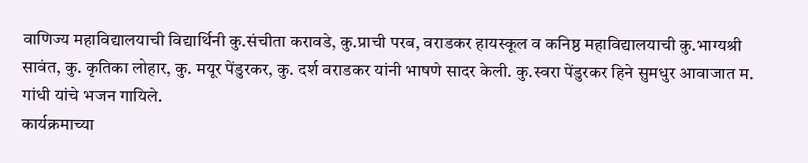वाणिज्य महाविद्यालयाची विद्यार्थिनी कु.संचीता करावडे, कु.प्राची परब, वराडकर हायस्कूल व कनिष्ठ महाविद्यालयाची कु.भाग्यश्री सावंत, कु. कृतिका लोहार, कु. मयूर पेंडुरकर, कु. दर्श वराडकर यांनी भाषणे सादर केली. कु.स्वरा पेंडुरकर हिने सुमधुर आवाजात म. गांधी यांचे भजन गायिले.
कार्यक्रमाच्या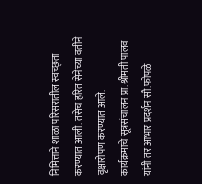निमित्ताने शाळा परिसरातील स्वच्छ्ता करण्यात आली. तसेच हरित सेनेच्या वतीने वृक्षारोपण करण्यात आले.
कार्यक्रमाचे सूत्रसंचालन प्रा.श्रीमती पालव यांनी तर आभार प्रदर्शन सौ.फोपळे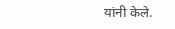यांनी केले.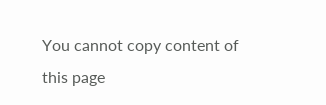You cannot copy content of this page